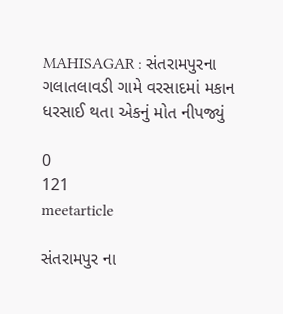MAHISAGAR : સંતરામપુરના ગલાતલાવડી ગામે વરસાદમાં મકાન ધરસાઈ થતા એકનું મોત નીપજ્યું

0
121
meetarticle

સંતરામપુર ના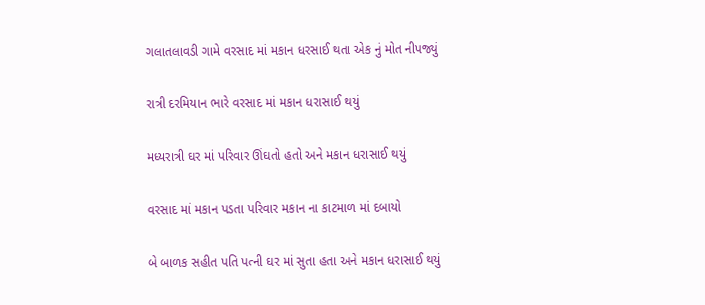ગલાતલાવડી ગામે વરસાદ માં મકાન ધરસાઈ થતા એક નું મોત નીપજ્યું

રાત્રી દરમિયાન ભારે વરસાદ માં મકાન ધરાસાઈ થયું

મધ્યરાત્રી ઘર માં પરિવાર ઊંઘતો હતો અને મકાન ધરાસાઈ થયું

વરસાદ માં મકાન પડતા પરિવાર મકાન ના કાટમાળ માં દબાયો

બે બાળક સહીત પતિ પત્ની ઘર માં સુતા હતા અને મકાન ધરાસાઈ થયું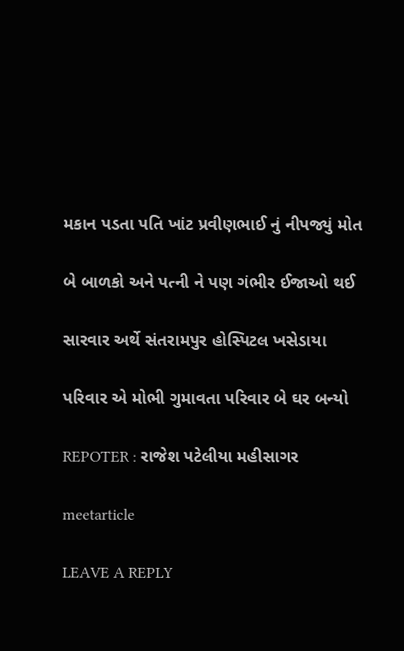મકાન પડતા પતિ ખાંટ પ્રવીણભાઈ નું નીપજ્યું મોત

બે બાળકો અને પત્ની ને પણ ગંભીર ઈજાઓ થઈ

સારવાર અર્થે સંતરામપુર હોસ્પિટલ ખસેડાયા

પરિવાર એ મોભી ગુમાવતા પરિવાર બે ઘર બન્યો

REPOTER : રાજેશ પટેલીયા મહીસાગર

meetarticle

LEAVE A REPLY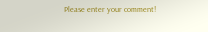Please enter your comment!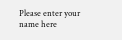Please enter your name here